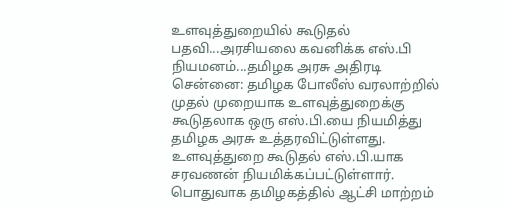உளவுத்துறையில் கூடுதல் பதவி...அரசியலை கவனிக்க எஸ்.பி நியமனம்...தமிழக அரசு அதிரடி
சென்னை: தமிழக போலீஸ் வரலாற்றில் முதல் முறையாக உளவுத்துறைக்கு கூடுதலாக ஒரு எஸ்.பி.யை நியமித்து தமிழக அரசு உத்தரவிட்டுள்ளது. உளவுத்துறை கூடுதல் எஸ்.பி.யாக சரவணன் நியமிக்கப்பட்டுள்ளார்.
பொதுவாக தமிழகத்தில் ஆட்சி மாற்றம்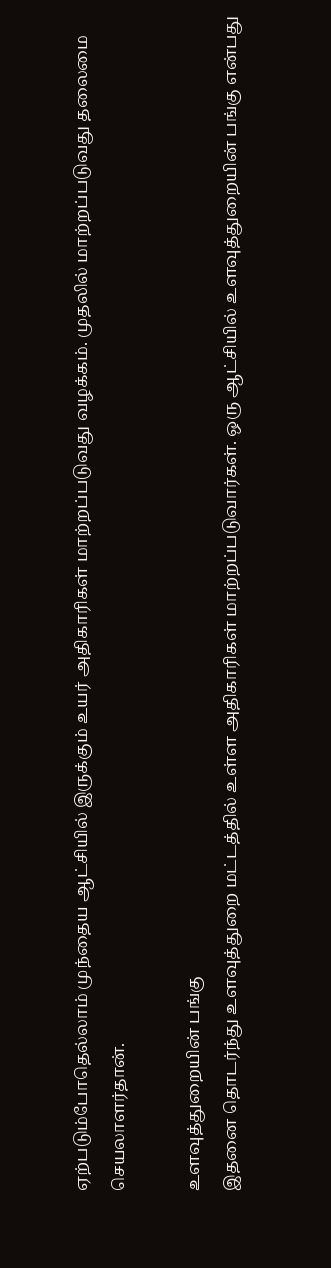ஏற்படும்போதெல்லாம் முந்தைய ஆட்சியில் இருக்கும் உயர் அதிகாரிகள் மாற்றப்படுவது வழக்கம். முதலில் மாற்றப்படுவது தலைமை செயலாளர்தான்.

உளவுத்துறையின் பங்கு
இதனை தொடர்ந்து உளவுத்துறை மட்டத்தில் உள்ள அதிகாரிகள் மாற்றப்படுவார்கள். ஒரு ஆட்சியில் உளவுத்துறையின் பங்கு என்பது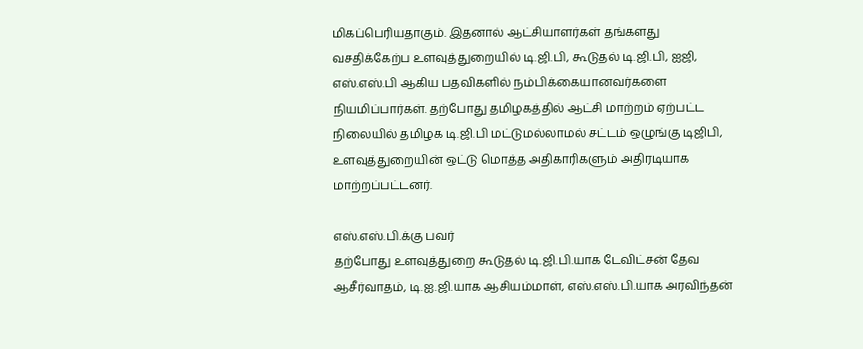மிகப்பெரியதாகும். இதனால் ஆட்சியாளர்கள் தங்களது வசதிக்கேற்ப உளவுத்துறையில் டி.ஜி.பி, கூடுதல் டி.ஜி.பி, ஐஜி, எஸ்.எஸ்.பி ஆகிய பதவிகளில் நம்பிக்கையானவர்களை நியமிப்பார்கள். தற்போது தமிழகத்தில் ஆட்சி மாற்றம் ஏற்பட்ட நிலையில் தமிழக டி.ஜி.பி மட்டுமல்லாமல் சட்டம் ஒழுங்கு டிஜிபி, உளவுத்துறையின் ஒட்டு மொத்த அதிகாரிகளும் அதிரடியாக மாற்றப்பட்டனர்.

எஸ்.எஸ்.பி.க்கு பவர்
தற்போது உளவுத்துறை கூடுதல் டி.ஜி.பி.யாக டேவிட்சன் தேவ ஆசீர்வாதம், டி.ஐ.ஜி.யாக ஆசியம்மாள், எஸ்.எஸ்.பி.யாக அரவிந்தன்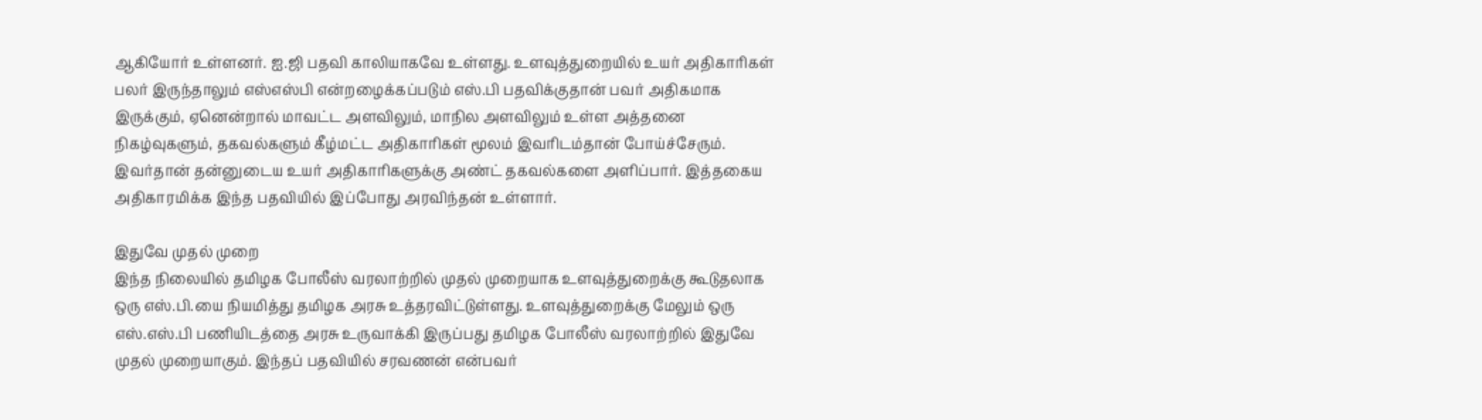ஆகியோர் உள்ளனர். ஐ.ஜி பதவி காலியாகவே உள்ளது. உளவுத்துறையில் உயர் அதிகாரிகள் பலர் இருந்தாலும் எஸ்எஸ்பி என்றழைக்கப்படும் எஸ்.பி பதவிக்குதான் பவர் அதிகமாக இருக்கும், ஏனென்றால் மாவட்ட அளவிலும், மாநில அளவிலும் உள்ள அத்தனை நிகழ்வுகளும், தகவல்களும் கீழ்மட்ட அதிகாரிகள் மூலம் இவரிடம்தான் போய்ச்சேரும். இவர்தான் தன்னுடைய உயர் அதிகாரிகளுக்கு அண்ட் தகவல்களை அளிப்பார். இத்தகைய அதிகாரமிக்க இந்த பதவியில் இப்போது அரவிந்தன் உள்ளார்.

இதுவே முதல் முறை
இந்த நிலையில் தமிழக போலீஸ் வரலாற்றில் முதல் முறையாக உளவுத்துறைக்கு கூடுதலாக ஒரு எஸ்.பி.யை நியமித்து தமிழக அரசு உத்தரவிட்டுள்ளது. உளவுத்துறைக்கு மேலும் ஒரு எஸ்.எஸ்.பி பணியிடத்தை அரசு உருவாக்கி இருப்பது தமிழக போலீஸ் வரலாற்றில் இதுவே முதல் முறையாகும். இந்தப் பதவியில் சரவணன் என்பவர்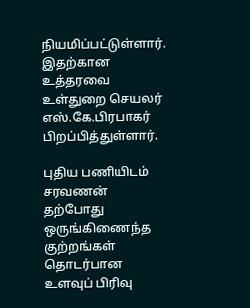நியமிப்பட்டுள்ளார். இதற்கான உத்தரவை உள்துறை செயலர் எஸ்.கே.பிரபாகர் பிறப்பித்துள்ளார்.

புதிய பணியிடம்
சரவணன் தற்போது ஒருங்கிணைந்த குற்றங்கள் தொடர்பான உளவுப் பிரிவு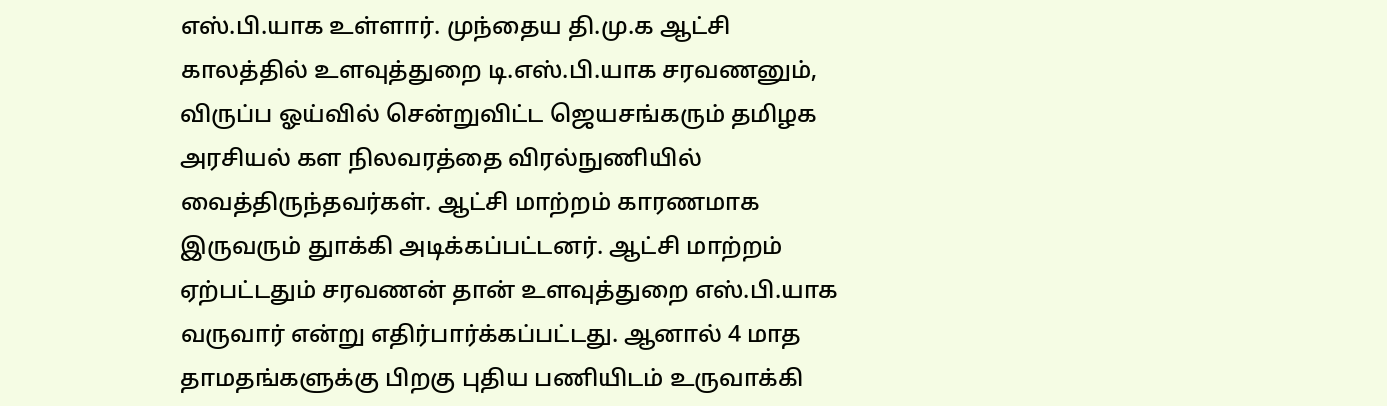எஸ்.பி.யாக உள்ளார். முந்தைய தி.மு.க ஆட்சி காலத்தில் உளவுத்துறை டி.எஸ்.பி.யாக சரவணனும், விருப்ப ஓய்வில் சென்றுவிட்ட ஜெயசங்கரும் தமிழக அரசியல் கள நிலவரத்தை விரல்நுணியில் வைத்திருந்தவர்கள். ஆட்சி மாற்றம் காரணமாக இருவரும் துாக்கி அடிக்கப்பட்டனர். ஆட்சி மாற்றம் ஏற்பட்டதும் சரவணன் தான் உளவுத்துறை எஸ்.பி.யாக வருவார் என்று எதிர்பார்க்கப்பட்டது. ஆனால் 4 மாத தாமதங்களுக்கு பிறகு புதிய பணியிடம் உருவாக்கி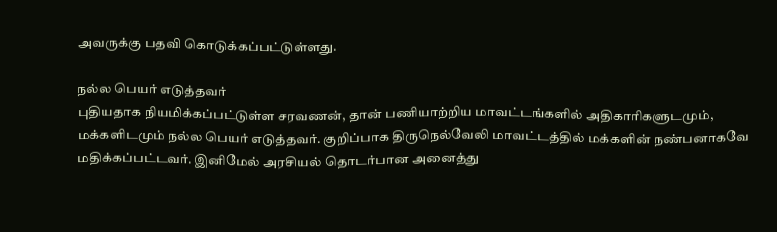அவருக்கு பதவி கொடுக்கப்பட்டுள்ளது.

நல்ல பெயர் எடுத்தவர்
புதியதாக நியமிக்கப்பட்டுள்ள சரவணன், தான் பணியாற்றிய மாவட்டங்களில் அதிகாரிகளுடமும், மக்களிடமும் நல்ல பெயர் எடுத்தவர். குறிப்பாக திருநெல்வேலி மாவட்டத்தில் மக்களின் நண்பனாகவே மதிக்கப்பட்டவர். இனிமேல் அரசியல் தொடர்பான அனைத்து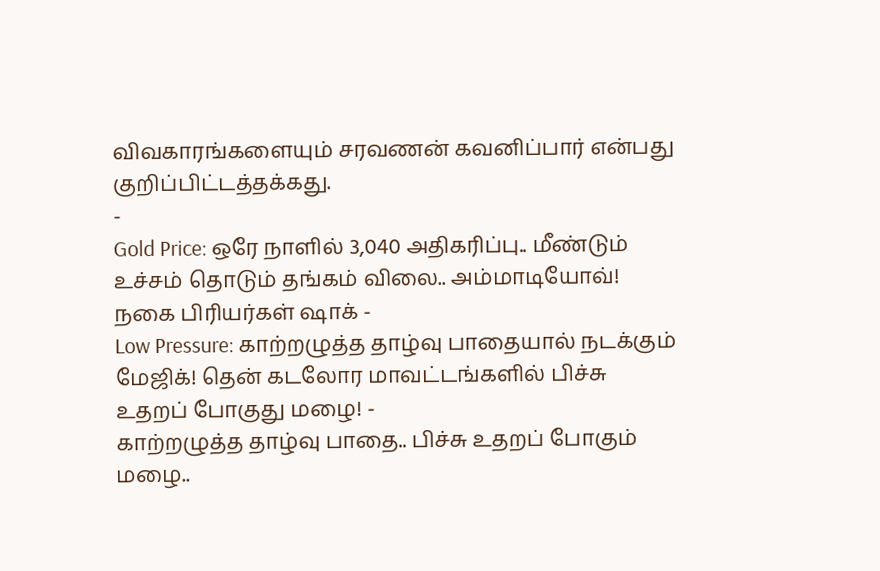விவகாரங்களையும் சரவணன் கவனிப்பார் என்பது குறிப்பிட்டத்தக்கது.
-
Gold Price: ஒரே நாளில் 3,040 அதிகரிப்பு.. மீண்டும் உச்சம் தொடும் தங்கம் விலை.. அம்மாடியோவ்! நகை பிரியர்கள் ஷாக் -
Low Pressure: காற்றழுத்த தாழ்வு பாதையால் நடக்கும் மேஜிக்! தென் கடலோர மாவட்டங்களில் பிச்சு உதறப் போகுது மழை! -
காற்றழுத்த தாழ்வு பாதை.. பிச்சு உதறப் போகும் மழை..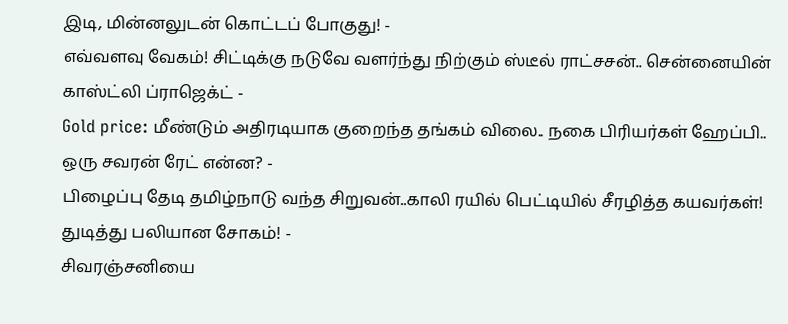இடி, மின்னலுடன் கொட்டப் போகுது! -
எவ்வளவு வேகம்! சிட்டிக்கு நடுவே வளர்ந்து நிற்கும் ஸ்டீல் ராட்சசன்.. சென்னையின் காஸ்ட்லி ப்ராஜெக்ட் -
Gold price: மீண்டும் அதிரடியாக குறைந்த தங்கம் விலை.. நகை பிரியர்கள் ஹேப்பி.. ஒரு சவரன் ரேட் என்ன? -
பிழைப்பு தேடி தமிழ்நாடு வந்த சிறுவன்..காலி ரயில் பெட்டியில் சீரழித்த கயவர்கள்! துடித்து பலியான சோகம்! -
சிவரஞ்சனியை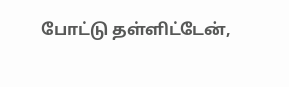போட்டு தள்ளிட்டேன்,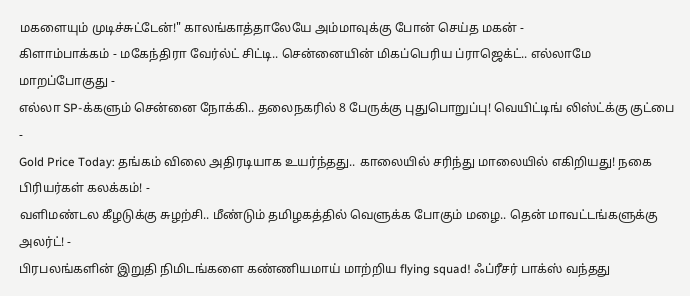மகளையும் முடிச்சுட்டேன்!" காலங்காத்தாலேயே அம்மாவுக்கு போன் செய்த மகன் -
கிளாம்பாக்கம் - மகேந்திரா வேர்ல்ட் சிட்டி.. சென்னையின் மிகப்பெரிய ப்ராஜெக்ட்.. எல்லாமே மாறப்போகுது -
எல்லா SP-க்களும் சென்னை நோக்கி.. தலைநகரில் 8 பேருக்கு புதுபொறுப்பு! வெயிட்டிங் லிஸ்ட்க்கு குட்பை -
Gold Price Today: தங்கம் விலை அதிரடியாக உயர்ந்தது.. காலையில் சரிந்து மாலையில் எகிறியது! நகை பிரியர்கள் கலக்கம்! -
வளிமண்டல கீழடுக்கு சுழற்சி.. மீண்டும் தமிழகத்தில் வெளுக்க போகும் மழை.. தென் மாவட்டங்களுக்கு அலர்ட்! -
பிரபலங்களின் இறுதி நிமிடங்களை கண்ணியமாய் மாற்றிய flying squad! ஃப்ரீசர் பாக்ஸ் வந்தது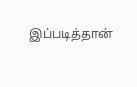இப்படித்தான்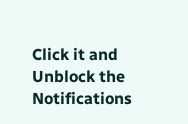Click it and Unblock the Notifications